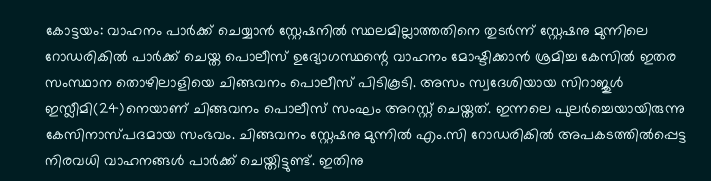കോട്ടയം: വാഹനം പാർക്ക് ചെയ്യാൻ സ്റ്റേഷനിൽ സ്ഥലമില്ലാത്തതിനെ തുടർന്ന് സ്റ്റേഷനു മുന്നിലെ റോഡരികിൽ പാർക്ക് ചെയ്ത പൊലീസ് ഉദ്യോഗസ്ഥന്റെ വാഹനം മോഷ്ടിക്കാൻ ശ്രമിച്ച കേസിൽ ഇതര സംസ്ഥാന തൊഴിലാളിയെ ചിങ്ങവനം പൊലീസ് പിടികൂടി. അസം സ്വദേശിയായ സിറാജുൾ ഇസ്ലീമി(24)നെയാണ് ചിങ്ങവനം പൊലീസ് സംഘം അറസ്റ്റ് ചെയ്തത്. ഇന്നലെ പുലർച്ചെയായിരുന്നു കേസിനാസ്പദമായ സംഭവം. ചിങ്ങവനം സ്റ്റേഷനു മുന്നിൽ എം.സി റോഡരികിൽ അപകടത്തിൽപ്പെട്ട നിരവധി വാഹനങ്ങൾ പാർക്ക് ചെയ്തിട്ടുണ്ട്. ഇതിനു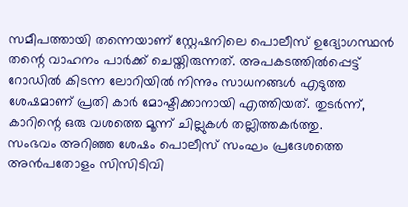സമീപത്തായി തന്നെയാണ് സ്റ്റേഷനിലെ പൊലീസ് ഉദ്യോഗസ്ഥൻ തന്റെ വാഹനം പാർക്ക് ചെയ്തിരുന്നത്. അപകടത്തിൽപ്പെട്ട് റോഡിൽ കിടന്ന ലോറിയിൽ നിന്നും സാധനങ്ങൾ എടുത്ത ശേഷമാണ് പ്രതി കാർ മോഷ്ടിക്കാനായി എത്തിയത്. തുടർന്ന്, കാറിന്റെ ഒരു വശത്തെ മൂന്ന് ചില്ലുകൾ തല്ലിത്തകർത്തു.
സംഭവം അറിഞ്ഞ ശേഷം പൊലീസ് സംഘം പ്രദേശത്തെ അൻപതോളം സിസിടിവി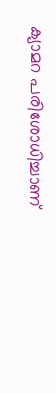ക്യാമറ പരിശോധിച്ചാണ്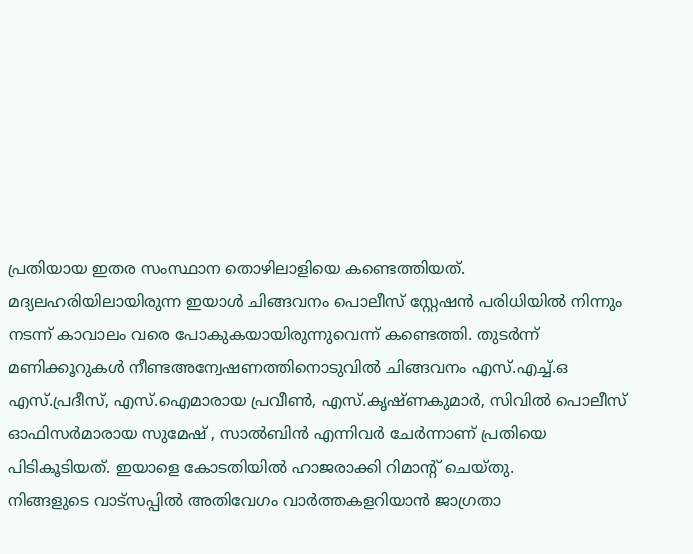പ്രതിയായ ഇതര സംസ്ഥാന തൊഴിലാളിയെ കണ്ടെത്തിയത്. മദ്യലഹരിയിലായിരുന്ന ഇയാൾ ചിങ്ങവനം പൊലീസ് സ്റ്റേഷൻ പരിധിയിൽ നിന്നും നടന്ന് കാവാലം വരെ പോകുകയായിരുന്നുവെന്ന് കണ്ടെത്തി. തുടർന്ന് മണിക്കൂറുകൾ നീണ്ടഅന്വേഷണത്തിനൊടുവിൽ ചിങ്ങവനം എസ്.എച്ച്.ഒ എസ്.പ്രദീസ്, എസ്.ഐമാരായ പ്രവീൺ, എസ്.കൃഷ്ണകുമാർ, സിവിൽ പൊലീസ് ഓഫിസർമാരായ സുമേഷ് , സാൽബിൻ എന്നിവർ ചേർന്നാണ് പ്രതിയെ പിടികൂടിയത്. ഇയാളെ കോടതിയിൽ ഹാജരാക്കി റിമാന്റ് ചെയ്തു.
നിങ്ങളുടെ വാട്സപ്പിൽ അതിവേഗം വാർത്തകളറിയാൻ ജാഗ്രതാ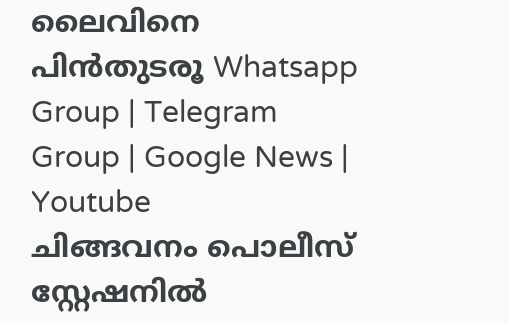ലൈവിനെ പിൻതുടരൂ Whatsapp Group | Telegram Group | Google News | Youtube
ചിങ്ങവനം പൊലീസ് സ്റ്റേഷനിൽ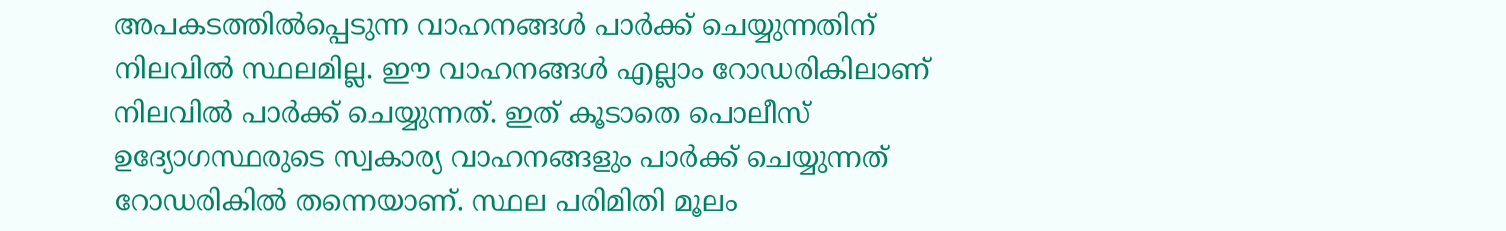അപകടത്തിൽപ്പെടുന്ന വാഹനങ്ങൾ പാർക്ക് ചെയ്യുന്നതിന് നിലവിൽ സ്ഥലമില്ല. ഈ വാഹനങ്ങൾ എല്ലാം റോഡരികിലാണ് നിലവിൽ പാർക്ക് ചെയ്യുന്നത്. ഇത് കൂടാതെ പൊലീസ് ഉദ്യോഗസ്ഥരുടെ സ്വകാര്യ വാഹനങ്ങളും പാർക്ക് ചെയ്യുന്നത് റോഡരികിൽ തന്നെയാണ്. സ്ഥല പരിമിതി മൂലം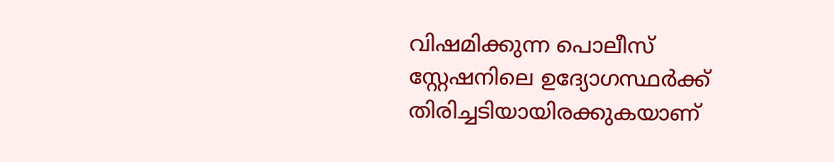വിഷമിക്കുന്ന പൊലീസ് സ്റ്റേഷനിലെ ഉദ്യോഗസ്ഥർക്ക് തിരിച്ചടിയായിരക്കുകയാണ്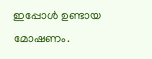ഇപ്പോൾ ഉണ്ടായ മോഷണം.